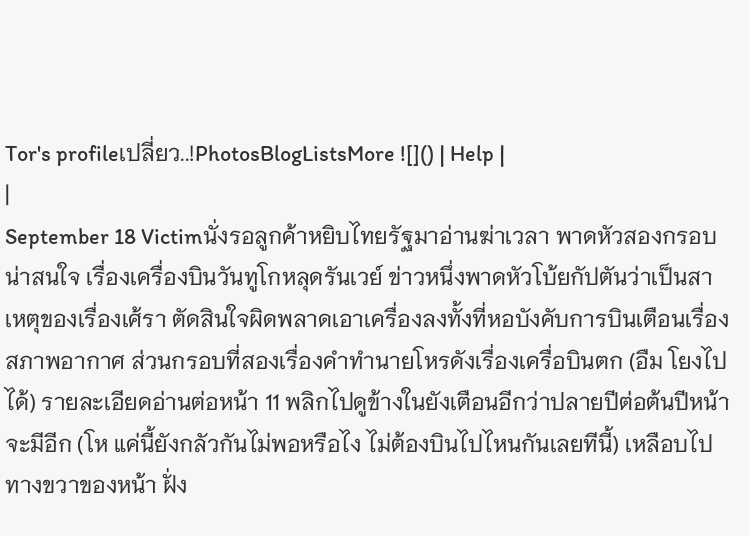Tor's profileเปลี่ยว..!PhotosBlogListsMore ![]() | Help |
|
September 18 Victimนั่งรอลูกค้าหยิบไทยรัฐมาอ่านฆ่าเวลา พาดหัวสองกรอบน่าสนใจ เรื่องเครื่องบินวันทูโกหลุดรันเวย์ ข่าวหนึ่งพาดหัวโบ้ยกัปตันว่าเป็นสาเหตุของเรื่องเศ้รา ตัดสินใจผิดพลาดเอาเครื่องลงทั้งที่หอบังคับการบินเตือนเรื่องสภาพอากาศ ส่วนกรอบที่สองเรื่องคำทำนายโหรดังเรื่องเครื่อบินตก (อืม โยงไปได้) รายละเอียดอ่านต่อหน้า 11 พลิกไปดูข้างในยังเตือนอีกว่าปลายปีต่อต้นปีหน้าจะมีอีก (โห แค่นี้ยังกลัวกันไม่พอหรือไง ไม่ต้องบินไปไหนกันเลยทีนี้) เหลือบไปทางขวาของหน้า ฝั่ง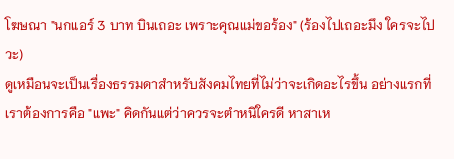โฆษณา "นกแอร์ 3 บาท บินเถอะ เพราะคุณแม่ขอร้อง" (ร้องไปเถอะมึง ใครจะไปวะ)
ดูเหมือนจะเป็นเรื่องธรรมดาสำหรับสังคมไทยที่ไม่ว่าจะเกิดอะไรขึ้น อย่างแรกที่เราต้องการคือ "แพะ" คิดกันแต่ว่าควรจะตำหนิใครดี หาสาเห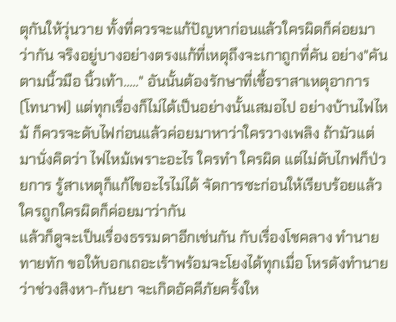ตุกันให้วุ่นวาย ทั้งที่ควรจะแก้ปัญหาก่อนแล้วใครผิดก็ค่อยมาว่ากัน จริงอยู่บางอย่างตรงแก้ที่เหตุถึงจะเกาถูกที่คัน อย่าง"คันตามนิ้วมือ นิ้วเท้า....." อันนั้นต้องรักษาที่เชื้อราสาเหตุอาการ (โทนาฟ) แต่ทุกเรื่องก็ไม่ได้เป็นอย่างนั้นเสมอไป อย่างบ้านไฟไหม้ ก็ควรจะดับไฟก่อนแล้วค่อยมาหาว่าใครวางเพลิง ถ้ามัวแต่มานั่งคิดว่า ไฟไหม้เพราะอะไร ใครทำ ใครผิด แต่ไม่ดับไกฟก็ป่วยการ รู้สาเหตุก็แก้ไขอะไรไม่ได้ จัดการซะก่อนให้เรียบร้อยแล้วใครถูกใครผิดก็ค่อยมาว่ากัน
แล้วก็ดูจะเป็นเรื่องธรรมดาอีกเช่นกัน กับเรื่องโชคลาง ทำนายทายทัก ขอให้บอกเถอะเร้าพร้อมจะโยงได้ทุกเมื่อ โหรดังทำนายว่าช่วงสิงหา-กันยา จะเกิดอัคคีภัยครั้งให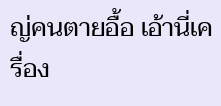ญ่คนตายอื้อ เอ้านี่เครื่อง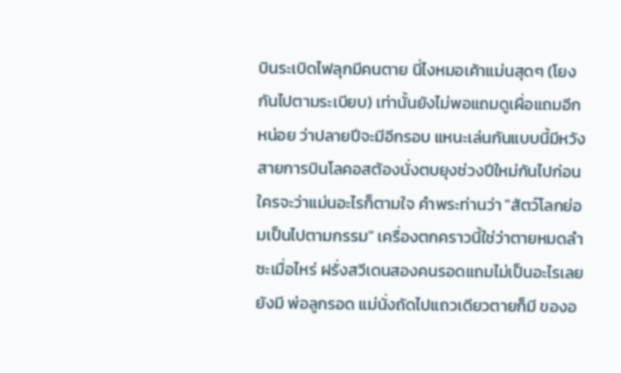บินระเบิดไฟลุกมีคนตาย นี่ไงหมอเค้าแม่นสุดๆ (โยงกันไปตามระเบียบ) เท่านั้นยังไม่พอแถมดูเผื่อแถมอีกหน่อย ว่าปลายปีจะมีอีกรอบ แหนะเล่นกันแบบนี้มีหวังสายการบินโลคอสต้องนั่งตบยุงช่วงปีใหม่กันไปก่อน ใครจะว่าแม่นอะไรก็ตามใจ คำพระท่านว่า "สัตว์โลกย่อมเป็นไปตามกรรม" เครื่องตกคราวนี้ใช่ว่าตายหมดลำซะเมื่อไหร่ ฝรั่งสวีเดนสองคนรอดแถมไม่เป็นอะไรเลยยังมี พ่อลูกรอด แม่นั่งถัดไปแถวเดียวตายก็มี ของอ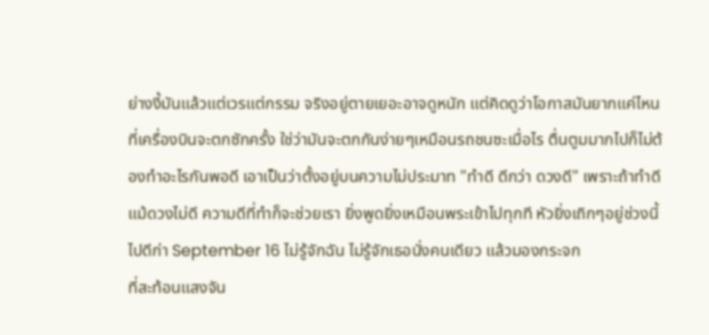ย่างงี้มันแล้วแต่เวรแต่กรรม จริงอยู่ตายเยอะอาจดูหนัก แต่คิดดูว่าโอกาสมันยากแค่ไหนที่เครื่องบินจะตกซักครั้ง ใช่ว่ามันจะตกกันง่ายๆเหมือนรถชนซะเมื่อไร ตื่นตูมมากไปก็ไม่ต้องทำอะไรกันพอดี เอาเป็นว่าตั้งอยู่บนความไม่ประมาท "ทำดี ดีกว่า ดวงดี" เพราะถ้าทำดีแม้ดวงไม่ดี ความดีที่ทำก็จะช่วยเรา ยิ่งพูดยิ่งเหมือนพระเข้าไปทุกที หัวยิ่งเถิกๆอยู่ช่วงนี้ ไปดีก่า September 16 ไม่รู้จักฉัน ไม่รู้จักเธอนั่งคนเดียว แล้วมองกระจก
ที่สะท้อนแสงจัน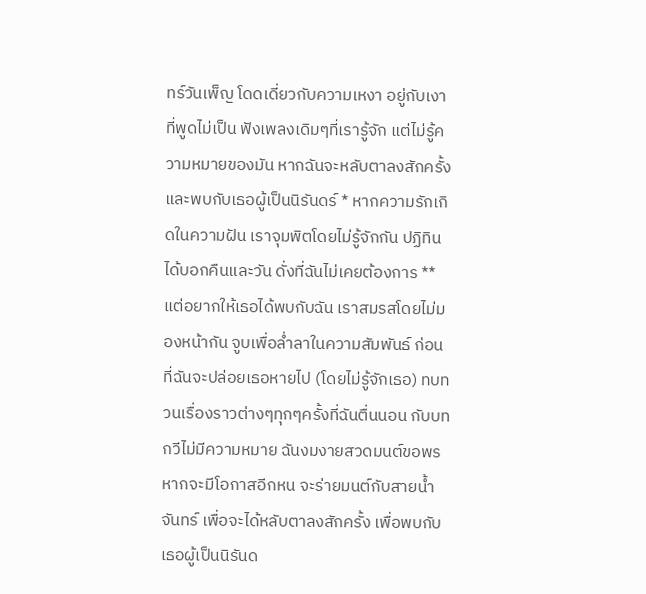ทร์วันเพ็ญ โดดเดี่ยวกับความเหงา อยู่กับเงาที่พูดไม่เป็น ฟังเพลงเดิมๆที่เรารู้จัก แต่ไม่รู้ความหมายของมัน หากฉันจะหลับตาลงสักครั้ง และพบกับเธอผู้เป็นนิรันดร์ * หากความรักเกิดในความฝัน เราจุมพิตโดยไม่รู้จักกัน ปฏิทินได้บอกคืนและวัน ดั่งที่ฉันไม่เคยต้องการ ** แต่อยากให้เธอได้พบกับฉัน เราสมรสโดยไม่มองหน้ากัน จูบเพื่อล่ำลาในความสัมพันธ์ ก่อนที่ฉันจะปล่อยเธอหายไป (โดยไม่รู้จักเธอ) ทบทวนเรื่องราวต่างๆทุกๆครั้งที่ฉันตื่นนอน กับบทกวีไม่มีความหมาย ฉันงมงายสวดมนต์ขอพร หากจะมีโอกาสอีกหน จะร่ายมนต์กับสายน้ำจันทร์ เพื่อจะได้หลับตาลงสักครั้ง เพื่อพบกับเธอผู้เป็นนิรันด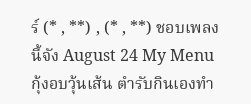ร์ (* , **) , (* , **) ชอบเพลงนี้จัง August 24 My Menu กุ้งอบวุ้นเส้น ตำรับกินเองทำ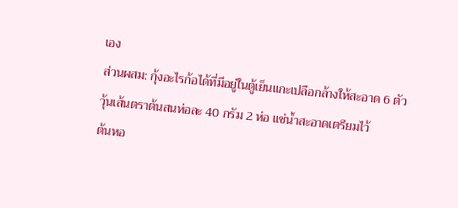เอง
ส่วนผสม: กุ้งอะไรก้อได้ที่มีอยู่ในตู้เย็นแกะเปลือกล้างให้สะอาด 6 ตัว
วุ้นเส้นตราต้นสนห่อละ 40 กรัม 2 ห่อ แช่น้ำสะอาดเตรียมไว้
ต้นหอ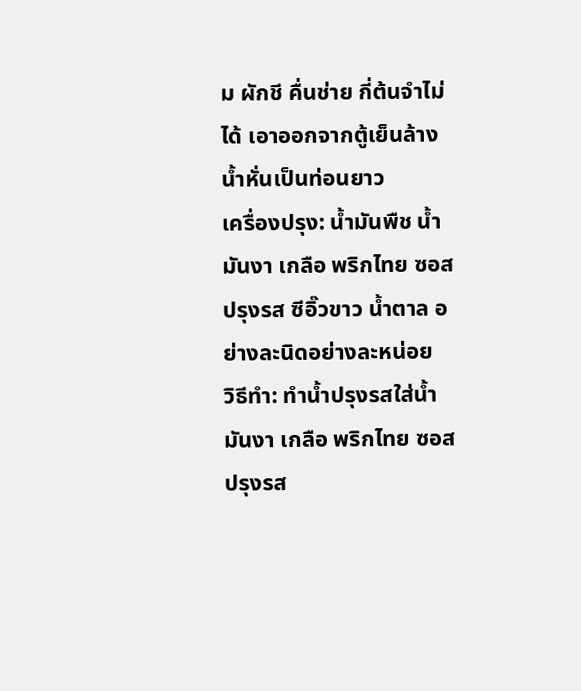ม ผักชี คื่นช่าย กี่ต้นจำไม่ได้ เอาออกจากตู้เย็นล้างน้ำหั่นเป็นท่อนยาว
เครื่องปรุง: น้ำมันพืช น้ำมันงา เกลือ พริกไทย ซอสปรุงรส ซีอิ๊วขาว น้ำตาล อย่างละนิดอย่างละหน่อย
วิธีทำ: ทำน้ำปรุงรสใส่น้ำมันงา เกลือ พริกไทย ซอสปรุงรส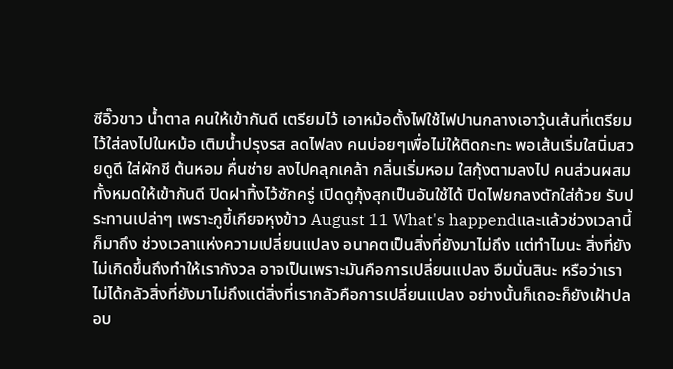ซีอิ๊วขาว น้ำตาล คนให้เข้ากันดี เตรียมไว้ เอาหม้อตั้งไฟใช้ไฟปานกลางเอาวุ้นเส้นที่เตรียมไว้ใส่ลงไปในหม้อ เติมน้ำปรุงรส ลดไฟลง คนบ่อยๆเพื่อไม่ให้ติดกะทะ พอเส้นเริ่มใสนิ่มสวยดูดี ใส่ผักชี ต้นหอม คื่นช่าย ลงไปคลุกเคล้า กลิ่นเริ่มหอม ใสกุ้งตามลงไป คนส่วนผสมทั้งหมดให้เข้ากันดี ปิดฝาทิ้งไว้ซักครู่ เปิดดูกุ้งสุกเป็นอันใช้ได้ ปิดไฟยกลงตักใส่ถ้วย รับประทานเปล่าๆ เพราะกูขี้เกียจหุงข้าว August 11 What's happendและแล้วช่วงเวลานี้ก็มาถึง ช่วงเวลาแห่งความเปลี่ยนแปลง อนาคตเป็นสิ่งที่ยังมาไม่ถึง แต่ทำไมนะ สิ่งที่ยังไม่เกิดขึ้นถึงทำให้เรากังวล อาจเป็นเพราะมันคือการเปลี่ยนแปลง อืมนั่นสินะ หรือว่าเราไม่ได้กลัวสิ่งที่ยังมาไม่ถึงแต่สิ่งที่เรากลัวคือการเปลี่ยนแปลง อย่างนั้นก็เถอะก็ยังเฝ้าปลอบ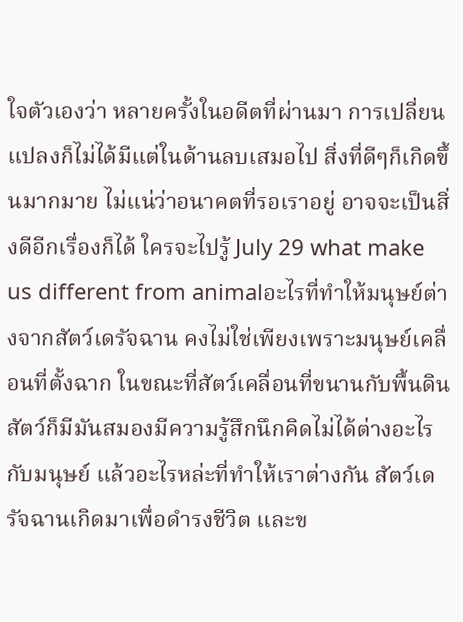ใจตัวเองว่า หลายครั้งในอดีตที่ผ่านมา การเปลี่ยนแปลงก็ไม่ได้มีแต่ในด้านลบเสมอไป สิ่งที่ดีๆก็เกิดขึ้นมากมาย ไม่แน่ว่าอนาคตที่รอเราอยู่ อาจจะเป็นสิ่งดีอีกเรื่องก็ได้ ใครจะไปรู้ July 29 what make us different from animalอะไรที่ทำให้มนุษย์ต่างจากสัตว์เดรัจฉาน คงไม่ใช่เพียงเพราะมนุษย์เคลื่อนที่ตั้งฉาก ในขณะที่สัตว์เคลื่อนที่ขนานกับพื้นดิน สัตว์ก็มีมันสมองมีความรู้สึกนึกคิดไม่ได้ต่างอะไรกับมนุษย์ แล้วอะไรหล่ะที่ทำให้เราต่างกัน สัตว์เดรัจฉานเกิดมาเพื่อดำรงชีวิต และข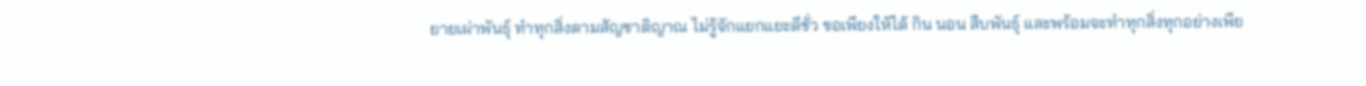ยายเผ่าพันธุ์ ทำทุกสิ่งตามสัญชาติญาณ ไม่รู้จักแยกแยะดีชั่ว ขอเพียงให้ได้ กิน นอน สืบพันธุ์ และพร้อมจะทำทุกสิ่งทุกอย่างเพีย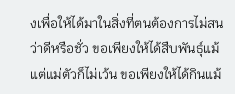งเพื่อให้ได้มาในสิ่งที่ตนต้องการไม่สนว่าดีหรือชั่ว ขอเพียงให้ได้สืบพันธุ์แม้แต่แม่ตัวก็ไม่เว้น ขอเพียงให้ได้กินแม้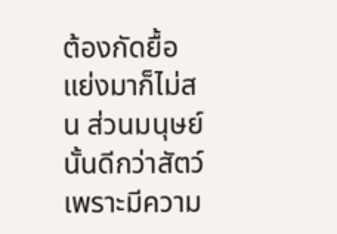ต้องกัดยื้อแย่งมาก็ไม่สน ส่วนมนุษย์นั้นดีกว่าสัตว์ เพราะมีความ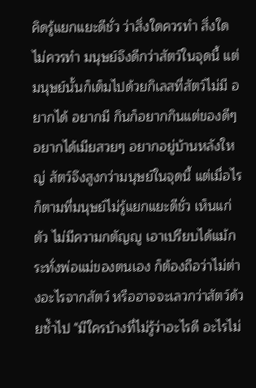คิดรู้แยกแยะดีชั่ว ว่าสิ่งใดควรทำ สิ่งใดไม่ควรทำ มนุษย์จึงดีกว่าสัตว์ในจุดนี้ แต่มนุษย์นั้นก็เต็มไปด้วยกิเลสที่สัตว์ไม่มี อยากได้ อยากมี กินก็อยากกินแต่ของดีๆ อยากได้เมียสวยๆ อยากอยู่บ้านหลังใหญ่ สัตว์จึงสูงกว่ามนุษย์ในจุดนี้ แต่เมื่อไรก็ตามที่มนุษย์ไม่รู้แยกแยะดีชั่ว เห็นแก่ตัว ไม่มีความกตัญญู เอาเปรียบได้แม้กระทั่งพ่อแม่ของตนเอง ก็ต้องถือว่าไม่ต่างอะไรจากสัตว์ หรืออาจจะเลวกว่าสัตว์ด้วยซ้ำไป "มีใครบ้างที่ไม่รู้ว่าอะไรดี อะไรไม่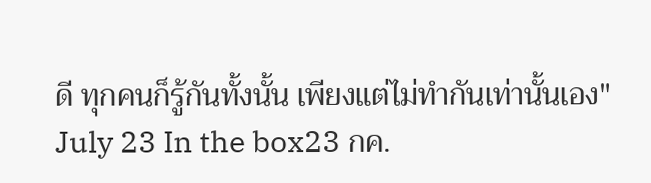ดี ทุกคนก็รู้กันทั้งนั้น เพียงแต่ไม่ทำกันเท่านั้นเอง" July 23 In the box23 กค.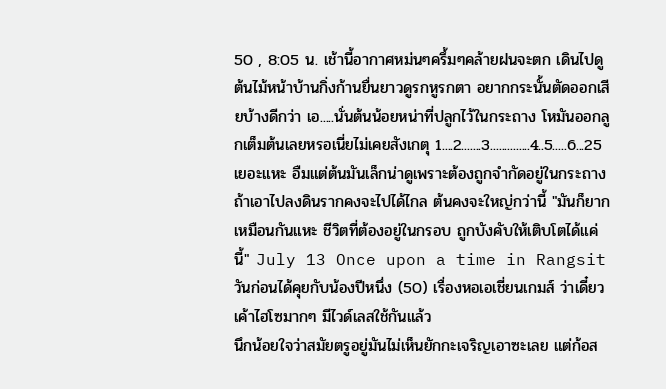50 , 8:05 น. เช้านี้อากาศหม่นๆครึ้มๆคล้ายฝนจะตก เดินไปดูต้นไม้หน้าบ้านกิ่งก้านยื่นยาวดูรกหูรกตา อยากกระนั้นตัดออกเสียบ้างดีกว่า เอ.....นั่นต้นน้อยหน่าที่ปลูกไว้ในกระถาง โหมันออกลูกเต็มต้นเลยหรอเนี่ยไม่เคยสังเกตุ 1....2.......3..............4..5.....6...25 เยอะแหะ อืมแต่ต้นมันเล็กน่าดูเพราะต้องถูกจำกัดอยู่ในกระถาง ถ้าเอาไปลงดินรากคงจะไปได้ไกล ต้นคงจะใหญ่กว่านี้ "มันก็ยากเหมือนกันแหะ ชีวิตที่ต้องอยู่ในกรอบ ถูกบังคับให้เติบโตได้แค่นี้" July 13 Once upon a time in Rangsitวันก่อนได้คุยกับน้องปีหนึ่ง (50) เรื่องหอเอเชี่ยนเกมส์ ว่าเดี๋ยวเค้าไฮโซมากๆ มีไวด์เลสใช้กันแล้ว
นึกน้อยใจว่าสมัยตรูอยู่มันไม่เห็นยักกะเจริญเอาซะเลย แต่ก้อส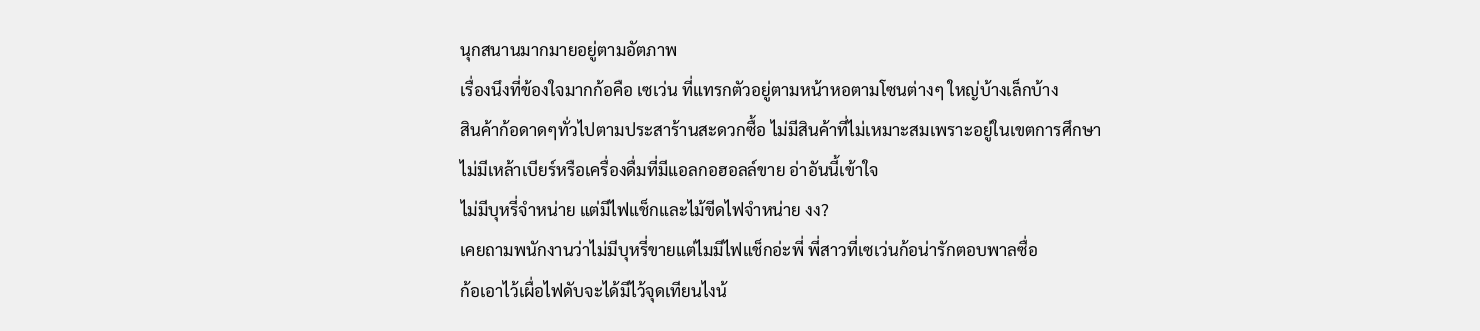นุกสนานมากมายอยู่ตามอัตภาพ
เรื่องนึงที่ข้องใจมากก้อคือ เซเว่น ที่แทรกตัวอยู่ตามหน้าหอตามโซนต่างๆ ใหญ่บ้างเล็กบ้าง
สินค้าก้อดาดๆทั่วไปตามประสาร้านสะดวกซื้อ ไม่มีสินค้าที่ไม่เหมาะสมเพราะอยู่ในเขตการศึกษา
ไม่มีเหล้าเบียร์หรือเครื่องดื่มที่มีแอลกอฮอลล์ขาย อ่าอันนี้เข้าใจ
ไม่มีบุหรี่จำหน่าย แต่มีไฟแช็กและไม้ขีดไฟจำหน่าย งง?
เคยถามพนักงานว่าไม่มีบุหรี่ขายแต่ไมมีไฟแช็กอ่ะพี่ พี่สาวที่เซเว่นก้อน่ารักตอบพาลซื่อ
ก้อเอาไว้เผื่อไฟดับจะได้มีไว้จุดเทียนไงน้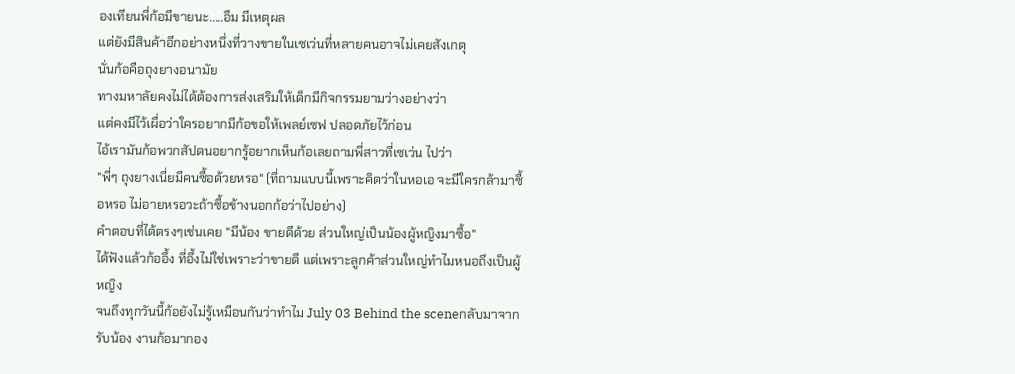องเทียนพี่ก้อมีขายนะ.....อืม มีเหตุผล
แต่ยังมีสินค้าอีกอย่างหนึ่งที่วางขายในเซเว่นที่หลายคนอาจไม่เคยสังเกตุ
นั่นก้อคือถุงยางอนามัย
ทางมหาลัยคงไม่ได้ต้องการส่งเสริมให้เด็กมีกิจกรรมยามว่างอย่างว่า
แต่คงมีไว้เผื่อว่าใครอยากมีก้อขอให้เพลย์เซฟ ปลอดภัยไว้ก่อน
ไอ้เรามันก้อพวกสัปดนอยากรู้อยากเห็นก้อเลยถามพี่สาวที่เซเว่น ไปว่า
"พี่ๆ ถุงยางเนี่ยมีคนซื้อด้วยหรอ" (ที่ถามแบบนี้เพราะคิดว่าในหอเอ จะมีใครกล้ามาซื้อหรอ ไม่อายหรอวะถ้าซื้อข้างนอกก้อว่าไปอย่าง)
คำตอบที่ได้ตรงๆเช่นเคย "มีน้อง ขายดีด้วย ส่วนใหญ่เป็นน้องผู้หญิงมาซื้อ"
ได้ฟังแล้วก้ออึ้ง ที่อึ้งไม่ใช่เพราะว่าขายดี แต่เพราะลูกค้าส่วนใหญ่ทำไมหนอถึงเป็นผู้หญิง
จนถึงทุกวันนี้ก้อยังไม่รู้เหมือนกันว่าทำไม July 03 Behind the sceneกลับมาจากรับน้อง งานก้อมากอง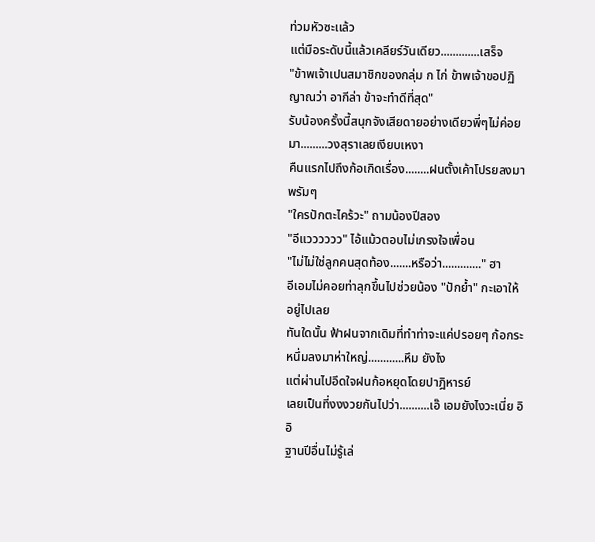ท่วมหัวซะเเล้ว
แต่มือระดับนี้แล้วเคลียร์วันเดียว.............เสร็จ
"ข้าพเจ้าเปนสมาชิกของกลุ่ม ก ไก่ ข้าพเจ้าขอปฏิญาณว่า อากีล่า ข้าจะทำดีที่สุด"
รับน้องครั้งนี้สนุกจังเสียดายอย่างเดียวพี่ๆไม่ค่อยมา.........วงสุราเลยเงียบเหงา
คืนแรกไปถึงก้อเกิดเรื่อง........ฝนตั้งเค้าโปรยลงมาพรัมๆ
"ใครปักตะไคร้วะ" ถามน้องปีสอง
"อีแวววววว" ไอ้แม้วตอบไม่เกรงใจเพื่อน
"ไม่ไม่ใช่ลูกคนสุดท้อง.......หรือว่า............." ฮา
อีเอมไม่คอยท่าลุกขึ้นไปช่วยน้อง "ปักย้ำ" กะเอาให้อยู่ไปเลย
ทันใดนั้น ฟ้าฝนจากเดิมที่ทำท่าจะเเค่ปรอยๆ ก้อกระหนึ่มลงมาห่าใหญ่............หึม ยังไง
แต่ผ่านไปอึดใจฝนก้อหยุดโดยปาฎิหารย์
เลยเป็นที่งงงวยกันไปว่า..........เอ๊ เอมยังไงวะเนี่ย อิอิ
ฐานปีอื่นไม่รู้เล่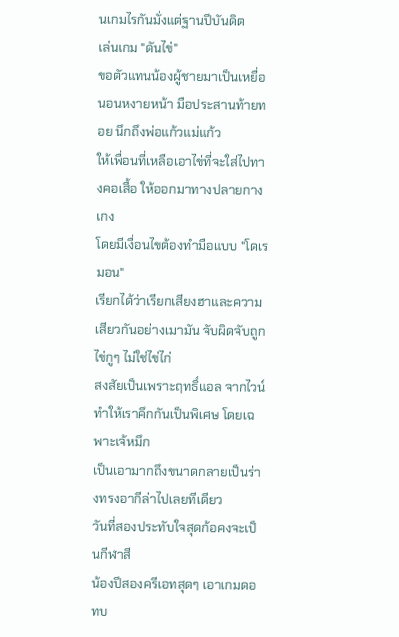นเกมไรกันมั่งแต่ฐานปีบันดิต
เล่นเกม "ดันไข่"
ขอตัวแทนน้องผู้ชายมาเป็นเหยื่อ นอนหงายหน้า มือประสานท้ายทอย นึกถึงพ่อแก้วแม่แก้ว
ให้เพื่อนที่เหลือเอาไข่ที่จะใส่ไปทางคอเสื้อ ให้ออกมาทางปลายกางเกง
โดยมีเงื่อนไขต้องทำมือแบบ "โดเรมอน"
เรียกได้ว่าเรียกเสียงฮาและความเสียวกันอย่างเมามัน จับผิดจับถูก ไข่กูๆ ไม่ใช่ไข่ไก่
สงสัยเป็นเพราะฤทธิ์แอล จากไวน์ ทำให้เราคึกกันเป็นพิเศษ โดยเฉพาะเจ้หมึก
เป็นเอามากถึงขนาดกลายเป็นร่างทรงอากีล่าไปเลยทีเดียว
วันที่สองประทับใจสุดก้อคงจะเป็นกีฬาสี
น้องปีสองครีเอทสุดๆ เอาเกมดอทบ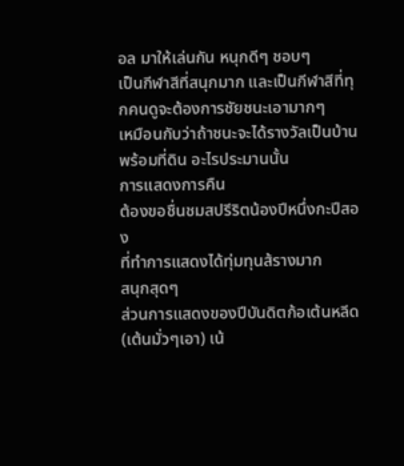อล มาให้เล่นกัน หนุกดีๆ ชอบๆ
เป็นกีฬาสีที่สนุกมาก และเป็นกีฬาสีที่ทุกคนดูจะต้องการชัยชนะเอามากๆ
เหมือนกับว่าถ้าชนะจะได้รางวัลเป็นบ้านพร้อมที่ดิน อะไรประมานนั้น
การแสดงการคืน
ต้องขอชื่นชมสปรีริตน้องปีหนึ่งกะปีสอง
ที่ทำการแสดงได้ทุ่มทุนส้รางมาก
สนุกสุดๆ
ส่วนการแสดงของปีบันดิตก้อเต้นหลีด (เต้นมั่วๆเอา) เน้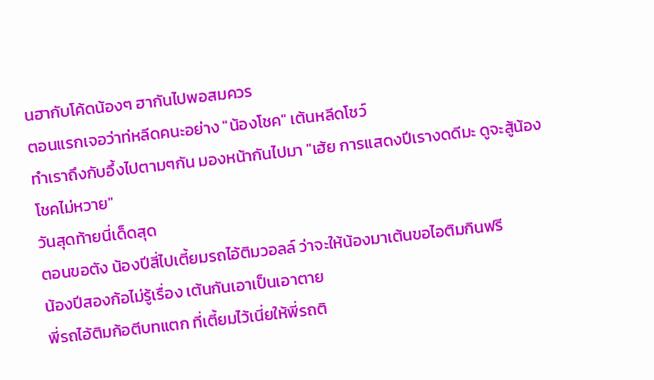นฮากับโค้ดน้องๆ ฮากันไปพอสมควร
ตอนแรกเจอว่าท่หลีดคนะอย่าง "น้องโชค" เต้นหลีดโชว์
ทำเราถึงกับอึ้งไปตามๆกัน มองหน้ากันไปมา "เฮ้ย การแสดงปีเรางดดีมะ ดูจะสู้น้องโชคไม่หวาย"
วันสุดท้ายนี่เด็ดสุด
ตอนขอตัง น้องปีสี่ไปเตี้ยมรถไอ้ติมวอลล์ ว่าจะให้น้องมาเต้นขอไอติมกินฟรี
น้องปีสองก้อไม่รู้เรื่อง เต้นกันเอาเป็นเอาตาย
พี่รถไอ้ติมก้อตีบทแตก ที่เตี้ยมไว้เนี่ยให้พี่รถติ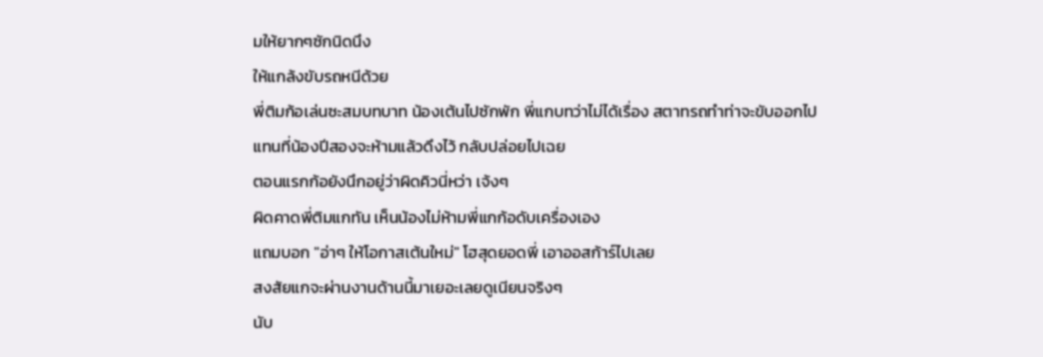มให้ยากๆซักนิดนึง
ให้แกล้งขับรถหนีด้วย
พี่ติมก้อเล่นซะสมบทบาท น้องเต้นไปซักพัก พี่แกบทว่าไม่ได้เรื่อง สตาทรถทำท่าจะขับออกไป
แทนที่น้องปีสองจะห้ามแล้วดึงไว้ กลับปล่อยไปเฉย
ตอนแรกก้อยังนึกอยู่ว่าผิดคิวนี่หว่า เจ้งๆ
ผิดคาดพี่ติมแกทัน เห็นน้องไม่ห้ามพี่แกก้อดับเครื่องเอง
แถมบอก "อ่าๆ ให้โอกาสเต้นใหม่" โฮสุดยอดพี่ เอาออสก้าร์ไปเลย
สงสัยแกจะผ่านงานด้านนี้มาเยอะเลยดูเนียนจริงๆ
นับ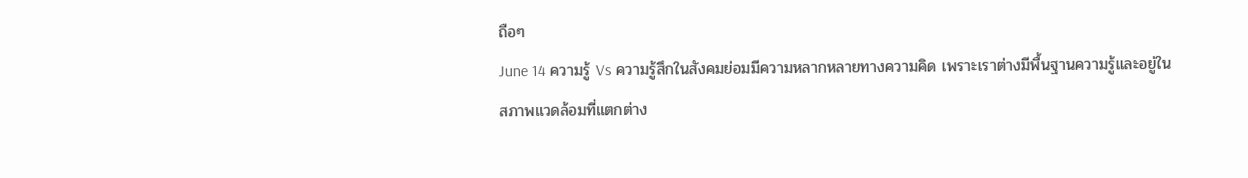ถือๆ
June 14 ความรู้ Vs ความรู้สึกในสังคมย่อมมีความหลากหลายทางความคิด เพราะเราต่างมีพื้นฐานความรู้และอยู่ในสภาพแวดล้อมที่แตกต่าง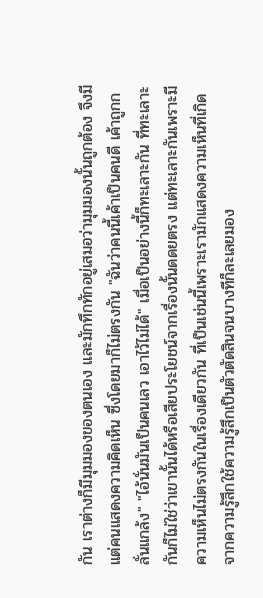กัน เราต่างก็มีมุมมองของตนเอง และมักทึกทักอยู่เสมอว่ามุมมองนั้นถูกต้อง จึงมีแต่คนแสดงความคิดเห็น ซึ่งโดยมาก็ไม่ตรงกัน "ฉันว่าคนนี้เค้าเป็นคนดี เค้าถูกกลั่นแกล้ง" "ไอ้นั่นมันเป็นคนเลว เอาไว้ไม่ได้" เมื่อเป็นอย่างนี้ก็ทะเลาะกัน ที่ทะเลาะกันก็ไม่ใช่ว่าเขานั้นได้หรือเสียประโยชน์จากเรื่องนั้นดดยตรง แต่ทะเลาะกันเพราะมีความเห็นไม่ตรงกันในเรื่องเดียวกัน ที่เป็นเช่นนี้เพราะเรามักเเสดงความเห็นที่เกิดจากความรู้สึกใช้ความรู้สึกเป็นตัวตัดสินจนบางทีก็ละเลยมอง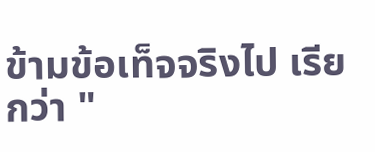ข้ามข้อเท็จจริงไป เรียกว่า "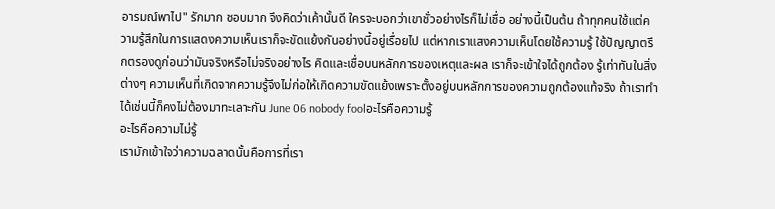อารมณ์พาไป" รักมาก ชอบมาก จึงคิดว่าเค้านั้นดี ใครจะบอกว่าเขาชั่วอย่างไรก็ไม่เชื่อ อย่างนี้เป็นต้น ถ้าทุกคนใช้แต่ความรู้สึกในการแสดงความเห็นเราก็จะขัดแย้งกันอย่างนี้อยู่เรื่อยไป แต่หากเราแสงความเห็นโดยใช้ความรู้ ใช้ปัญญาตรึกตรองดูก่อนว่ามันจริงหรือไม่จริงอย่างไร คิดและเชื่อบนหลักการของเหตุและผล เราก็จะเข้าใจได้ถูกต้อง รู้เท่าทันในสิ่งต่างๆ ความเห็นที่เกิดจากความรู้จึงไม่ก่อให้เกิดความขัดแย้งเพราะตั้งอยู่บนหลักการของความถูกต้องแท้จริง ถ้าเราทำได้เช่นนี้ก็คงไม่ต้องมาทะเลาะกัน June 06 nobody foolอะไรคือความรู้
อะไรคือความไม่รู้
เรามักเข้าใจว่าความฉลาดนั้นคือการที่เรา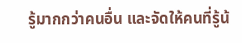รู้มากกว่าคนอื่น และจัดให้คนที่รู้น้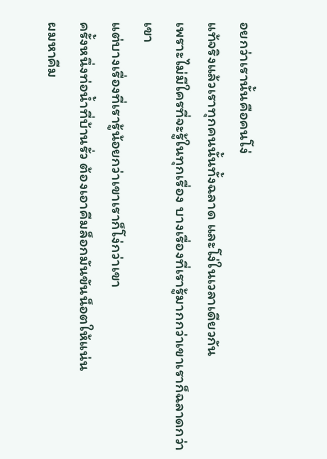อยกว่าเรานั้นคือคนโง่
แท้จริงแล้วเราทุกคนนั้นทั้งฉลาด และโง่ในเวลาเดียวกัน
เพราะไม่มีใครที่จะรู้ในทุกเรื่อง บางเรื่องที่เรารู้มากกว่าเขาเราก็ฉลาดกว่าเขา
แต่บางเรื่องที่เรารู้น้อยกว่าเขาเราก็โง่กว่าเขา
ครั้งหนึ่งท่อน้ำที่บ้านรั่ว ต้องเอาคีมล็อกมันขันน็อตให้แน่น
ผมหาคีม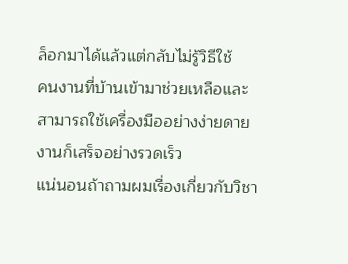ล็อกมาได้แล้วแต่กลับไม่รู้วิธีใช้
คนงานที่บ้านเข้ามาช่วยเหลือและสามารถใช้เครื่องมืออย่างง่ายดาย งานก็เสร็จอย่างรวดเร็ว
แน่นอนถ้าถามผมเรื่องเกี่ยวกับวิชา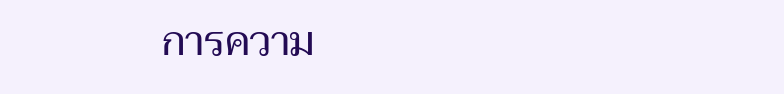การความ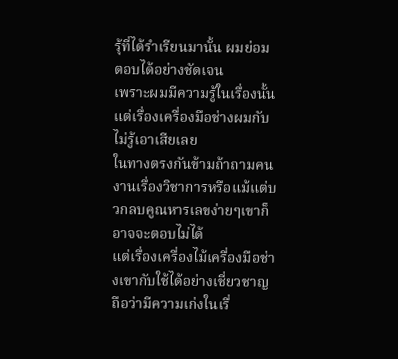รุ้ที่ได้รำเรียนมานั้น ผมย่อมตอบได้อย่างชัดเจน
เพราะผมมีความรู้ในเรื่องนั้น แต่เรื่องเครื่องมือช่างผมกับไม่รู้เอาเสียเลย
ในทางตรงกันข้ามถ้าถามคนงานเรื่องวิชาการหรือแม้แต่บวกลบคูณหารเลขง่ายๆเขาก็อาจจะตอบไม่ได้
แต่เรื่องเครื่องไม้เครื่องมือช่างเขากับใช้ได้อย่างเชี่ยวชาญ ถือว่ามีความเก่งในเรื่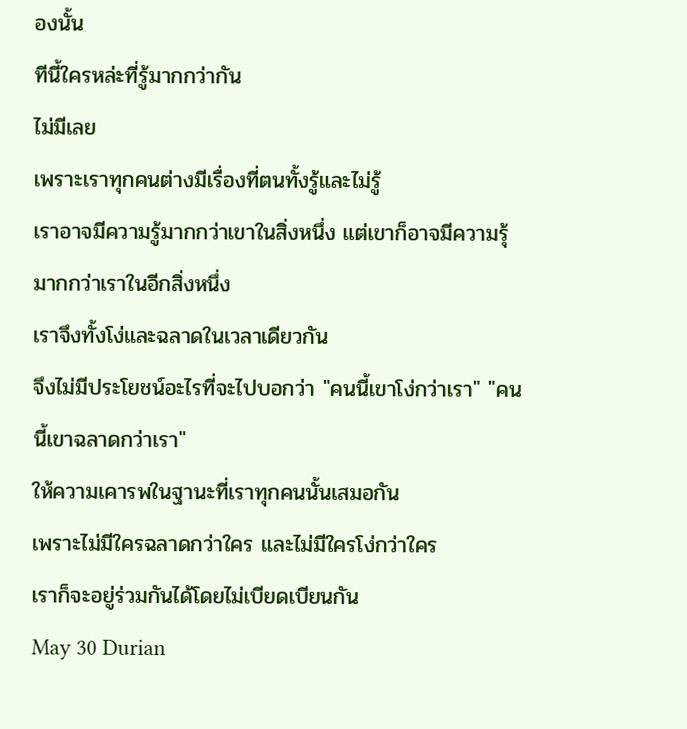องนั้น
ทีนี้ใครหล่ะที่รู้มากกว่ากัน
ไม่มีเลย
เพราะเราทุกคนต่างมีเรื่องที่ตนทั้งรู้และไม่รู้
เราอาจมีความรู้มากกว่าเขาในสิ่งหนึ่ง แต่เขาก็อาจมีความรุ้มากกว่าเราในอีกสิ่งหนึ่ง
เราจึงทั้งโง่และฉลาดในเวลาเดียวกัน
จึงไม่มีประโยชน์อะไรที่จะไปบอกว่า "คนนี้เขาโง่กว่าเรา" "คนนี้เขาฉลาดกว่าเรา"
ให้ความเคารพในฐานะที่เราทุกคนนั้นเสมอกัน
เพราะไม่มีใครฉลาดกว่าใคร และไม่มีใครโง่กว่าใคร
เราก็จะอยู่ร่วมกันได้โดยไม่เบียดเบียนกัน
May 30 Durian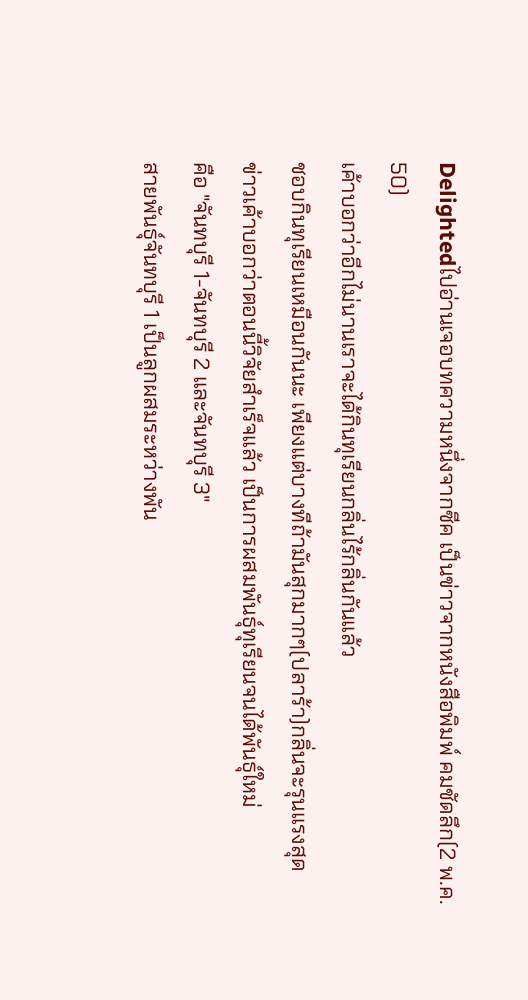Delightedไปอ่านเจอบทความหนึ่งจากซีค เป็นข่าวจากหนังสือพิมพ์ คมชัดลึก(2 พ.ค. 50)
เค้าบอกว่าอีกไม่นานเราจะได้กินทุเรียนกลิ่นไร้กลิ่นกันแล้ว
ชอบกินทุเรียนเหมือนกันนะ เพียงแต่บางทีถ้ามันสุกมากๆ(ปลาร้า)กลิ่นจะรุนแรงสุด
ข่าวเค้าบอกว่าตอนนี้วิจัยสำเร็จแล้ว เป็นการผสมพันธุ์ทุเรียนจนได้พันธุ์ใหม่
คือ "จันทบุรี 1-จันทบุรี 2 และจันทบุรี 3"
สายพันธุ์จันทบุรี 1 เป็นลูกผสมระหว่างพัน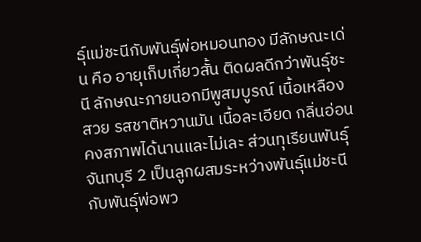ธุ์แม่ชะนีกับพันธุ์พ่อหมอนทอง มีลักษณะเด่น คือ อายุเก็บเกี่ยวสั้น ติดผลดีกว่าพันธุ์ชะนี ลักษณะภายนอกมีพูสมบูรณ์ เนื้อเหลือง สวย รสชาติหวานมัน เนื้อละเอียด กลิ่นอ่อน คงสภาพได้นานและไม่เละ ส่วนทุเรียนพันธุ์จันทบุรี 2 เป็นลูกผสมระหว่างพันธุ์แม่ชะนีกับพันธุ์พ่อพว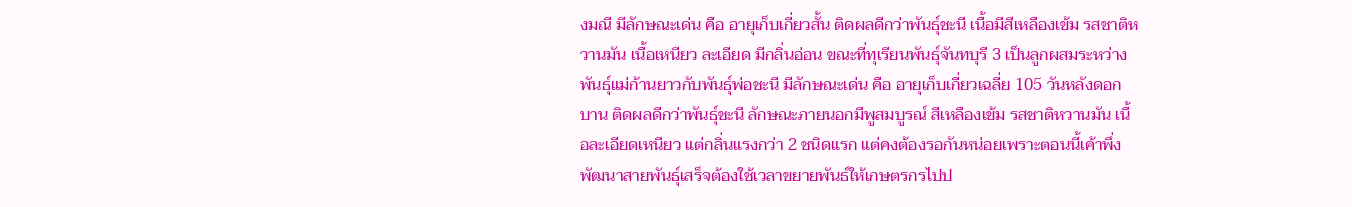งมณี มีลักษณะเด่น คือ อายุเก็บเกี่ยวสั้น ติดผลดีกว่าพันธุ์ชะนี เนื้อมีสีเหลืองเข้ม รสชาติหวานมัน เนื้อเหนียว ละเอียด มีกลิ่นอ่อน ขณะที่ทุเรียนพันธุ์จันทบุรี 3 เป็นลูกผสมระหว่างพันธุ์แม่ก้านยาวกับพันธุ์พ่อชะนี มีลักษณะเด่น คือ อายุเก็บเกี่ยวเฉลี่ย 105 วันหลังดอกบาน ติดผลดีกว่าพันธุ์ชะนี ลักษณะภายนอกมีพูสมบูรณ์ สีเหลืองเข้ม รสชาติหวานมัน เนื้อละเอียดเหนียว แต่กลิ่นแรงกว่า 2 ชนิดแรก แต่คงต้องรอกันหน่อยเพราะตอนนี้เค้าพึ่งพัฒนาสายพันธุ์เสร็จต้องใช้เวลาขยายพันธ์ให้เกษตรกรไปป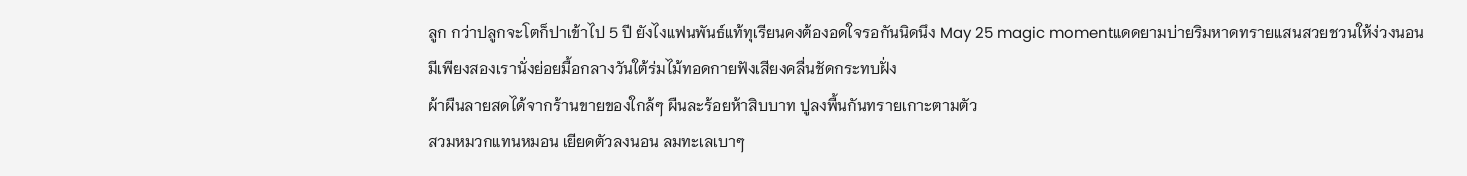ลูก กว่าปลูกจะโตก็ปาเข้าไป 5 ปี ยังไงแฟนพันธ์แท้ทุเรียนคงต้องอดใจรอกันนิดนึง May 25 magic momentแดดยามบ่ายริมหาดทรายแสนสวยชวนให้ง่วงนอน
มีเพียงสองเรานั่งย่อยมื้อกลางวันใต้ร่มไม้ทอดกายฟังเสียงคลื่นชัดกระทบฝั่ง
ผ้าผืนลายสดได้จากร้านขายของใกล้ๆ ผืนละร้อยห้าสิบบาท ปูลงพื้นกันทรายเกาะตามตัว
สวมหมวกแทนหมอน เยียดตัวลงนอน ลมทะเลเบาๆ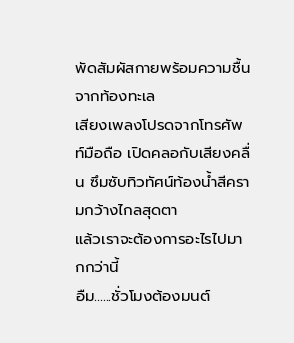พัดสัมผัสกายพร้อมความชื้นจากท้องทะเล
เสียงเพลงโปรดจากโทรศัพท์มือถือ เปิดคลอกับเสียงคลื่น ซึมซับทิวทัศน์ท้องน้ำสีครามกว้างไกลสุดตา
แล้วเราจะต้องการอะไรไปมากกว่านี้
อืม......ชั่วโมงต้องมนต์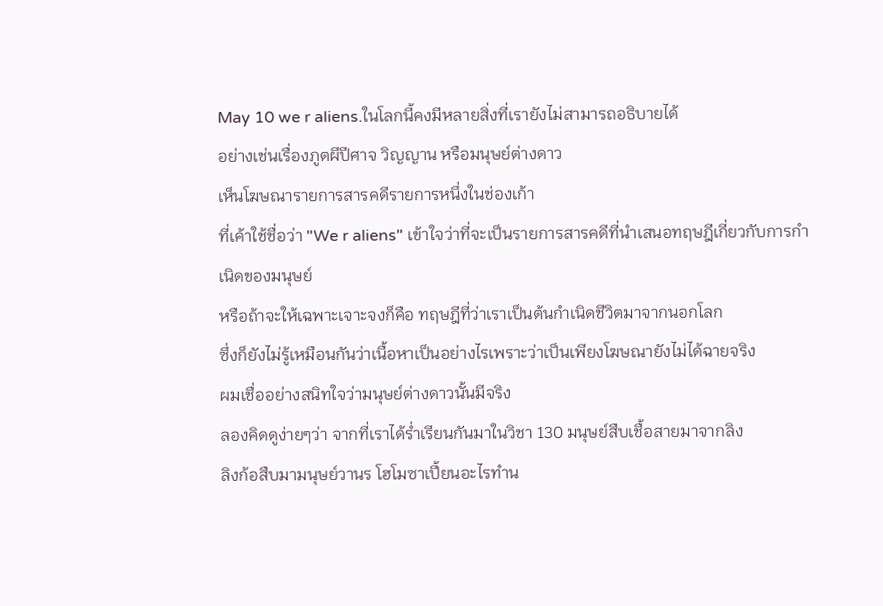May 10 we r aliens.ในโลกนี้คงมีหลายสิ่งที่เรายังไม่สามารถอธิบายได้
อย่างเช่นเรื่องภูตผีปีศาจ วิญญาน หรือมนุษย์ต่างดาว
เห็นโฆษณารายการสารคดีรายการหนึ่งในช่องเก้า
ที่เค้าใช้ชื่อว่า "We r aliens" เข้าใจว่าที่จะเป็นรายการสารคดีที่นำเสนอทฤษฎีเกี่ยวกับการกำเนิดของมนุษย์
หรือถ้าจะให้เฉพาะเจาะจงก็คือ ทฤษฎีที่ว่าเราเป็นต้นกำเนิดชีวิตมาจากนอกโลก
ซึ่งก็ยังไม่รู้เหมือนกันว่าเนื้อหาเป็นอย่างไรเพราะว่าเป็นเพียงโฆษณายังไม่ได้ฉายจริง
ผมเชื่ออย่างสนิทใจว่ามนุษย์ต่างดาวนั้นมีจริง
ลองคิดดูง่ายๆว่า จากที่เราได้ร่ำเรียนกันมาในวิชา 130 มนุษย์สืบเชื้อสายมาจากลิง
ลิงก้อสืบมามนุษย์วานร โฮโมซาเปี้ยนอะไรทำน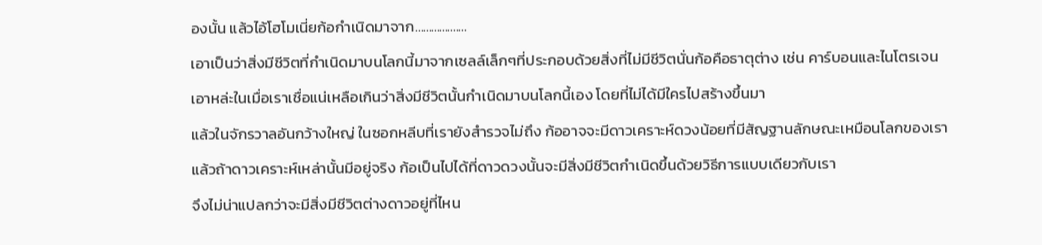องนั้น แล้วไอ้โฮโมเนี่ยก้อกำเนิดมาจาก...................
เอาเป็นว่าสิ่งมีชีวิตที่กำเนิดมาบนโลกนี้มาจากเซลล์เล็กๆที่ประกอบด้วยสิ่งที่ไม่มีชีวิตนั่นก้อคือธาตุต่าง เช่น คาร์บอนและไนโตรเจน
เอาหล่ะในเมื่อเราเชื่อแน่เหลือเกินว่าสิ่งมีชีวิตนั้นกำเนิดมาบนโลกนี้เอง โดยที่ไม่ได้มีใครไปสร้างขึ้นมา
แล้วในจักรวาลอันกว้างใหญ่ ในซอกหลีบที่เรายังสำรวจไม่ถึง ก้ออาจจะมีดาวเคราะห์ดวงน้อยที่มีสัญฐานลักษณะเหมือนโลกของเรา
แล้วถ้าดาวเคราะห์เหล่านั้นมีอยู่จริง ก้อเป็นไปได้ที่ดาวดวงนั้นจะมีสิ่งมีชีวิตกำเนิดขึ้นด้วยวิธีการแบบเดียวกับเรา
จึงไม่น่าแปลกว่าจะมีสิ่งมีชีวิตต่างดาวอยู่ที่ไหน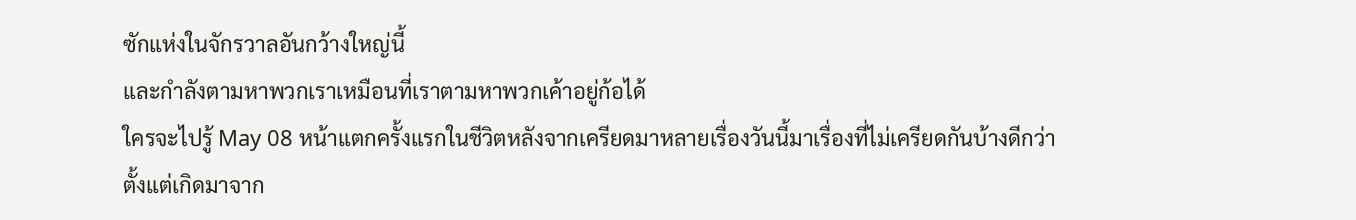ซักแห่งในจักรวาลอันกว้างใหญ่นี้
และกำลังตามหาพวกเราเหมือนที่เราตามหาพวกเค้าอยู่ก้อได้
ใครจะไปรู้ May 08 หน้าแตกครั้งแรกในชีวิตหลังจากเครียดมาหลายเรื่องวันนี้มาเรื่องที่ไม่เครียดกันบ้างดีกว่า
ตั้งแต่เกิดมาจาก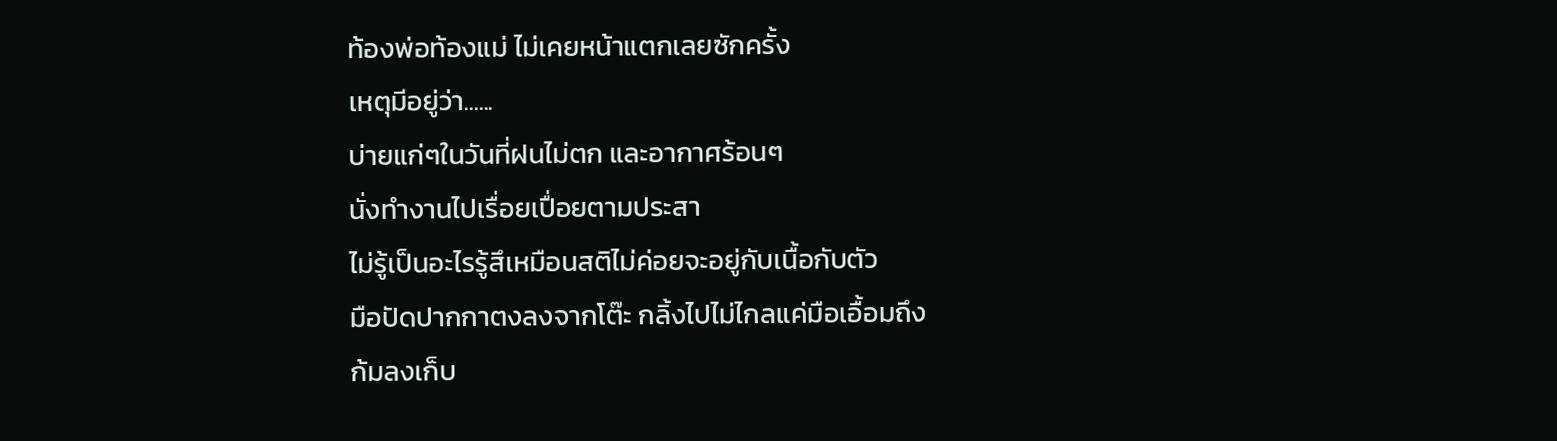ท้องพ่อท้องแม่ ไม่เคยหน้าแตกเลยซักครั้ง
เหตุมีอยู่ว่า......
บ่ายแก่ๆในวันที่ฝนไม่ตก และอากาศร้อนๆ
นั่งทำงานไปเรื่อยเปื่อยตามประสา
ไม่รู้เป็นอะไรรู้สึเหมือนสติไม่ค่อยจะอยู่กับเนื้อกับตัว
มือปัดปากกาตงลงจากโต๊ะ กลิ้งไปไม่ไกลแค่มือเอื้อมถึง
ก้มลงเก็บ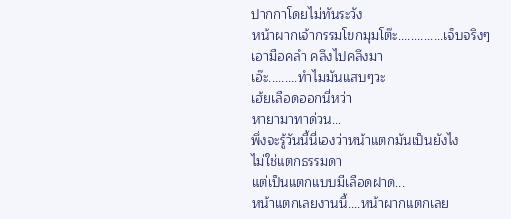ปากกาโดยไม่ทันระวัง
หน้าผากเจ้ากรรมโขกมุมโต๊ะ..............เจ็บจริงๆ
เอามือคลำ คลึงไปคลึงมา
เอ๊ะ.........ทำไมมันแสบๆวะ
เฮ้ยเลือดออกนี่หว่า
หายามาทาด่วน...
พึ่งจะรู้วันนี้นี่เองว่าหน้าแตกมันเป็นยังไง
ไม่ใช่แตกธรรมดา
แต่เป็นแตกแบบมีเลือดฝาด...
หน้าแตกเลยงานนี้....หน้าผากแตกเลย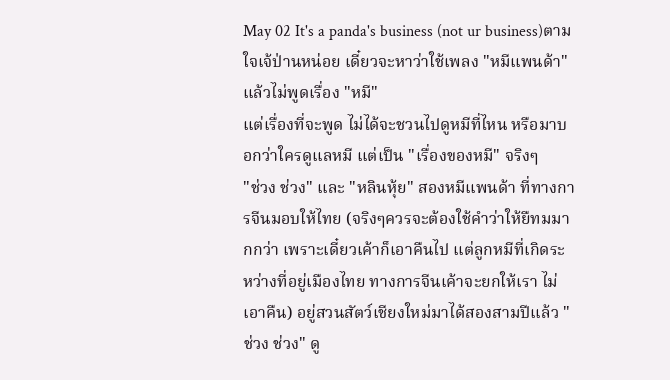May 02 It's a panda's business (not ur business)ตามใจเจ้ป่านหน่อย เดี๋ยวจะหาว่าใช้เพลง "หมีแพนด้า" แล้วไม่พูดเรื่อง "หมี"
แต่เรื่องที่จะพูด ไม่ได้จะชวนไปดูหมีที่ไหน หรือมาบอกว่าใครดูแลหมี แต่เป็น "เรื่องของหมี" จริงๆ
"ช่วง ช่วง" และ "หลินหุ้ย" สองหมีแพนด้า ที่ทางการจีนมอบให้ไทย (จริงๆควรจะต้องใช้คำว่าให้ยืทมมากกว่า เพราะเดี๋ยวเค้าก็เอาคืนไป แต่ลูกหมีที่เกิดระหว่างที่อยู่เมืองไทย ทางการจีนเค้าจะยกให้เรา ไม่เอาคืน) อยู่สวนสัตว์เชียงใหม่มาได้สองสามปีแล้ว "ช่วง ช่วง" ดู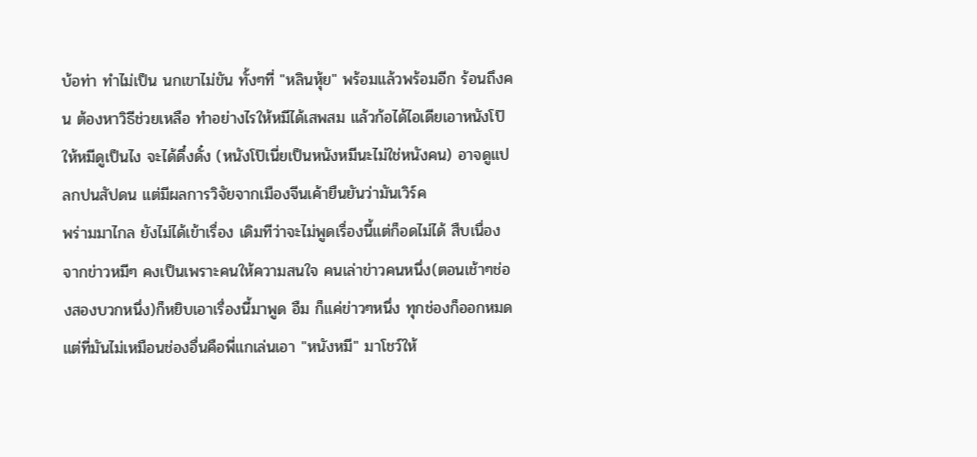บ้อท่า ทำไม่เป็น นกเขาไม่ขัน ทั้งๆที่ "หลินหุ้ย" พร้อมแล้วพร้อมอีก ร้อนถึงคน ต้องหาวิธีช่วยเหลือ ทำอย่างไรให้หมีได้เสพสม แล้วก้อได้ไอเดียเอาหนังโป๊ให้หมีดูเป็นไง จะได้ดึ๋งดั๋ง (หนังโป๊เนี่ยเป็นหนังหมีนะไม่ใช่หนังคน) อาจดูแปลกปนสัปดน แต่มีผลการวิจัยจากเมืองจีนเค้ายืนยันว่ามันเวิร์ค
พร่ามมาไกล ยังไม่ได้เข้าเรื่อง เดิมทีว่าจะไม่พูดเรื่องนี้แต่ก็อดไม่ได้ สืบเนื่องจากข่าวหมีๆ คงเป็นเพราะคนให้ความสนใจ คนเล่าข่าวคนหนึ่ง(ตอนเช้าๆช่องสองบวกหนึ่ง)ก็หยิบเอาเรื่องนี้มาพูด อืม ก็แค่ข่าวๆหนึ่ง ทุกช่องก็ออกหมด แต่ที่มันไม่เหมือนช่องอื่นคือพี่แกเล่นเอา "หนังหมี" มาโชว์ให้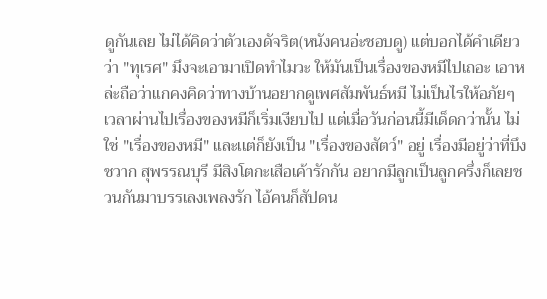ดูกันเลย ไม่ได้คิดว่าตัวเองดัจริต(หนังคนอ่ะชอบดู) แต่บอกได้คำเดียวว่า "ทุเรศ" มึงจะเอามาเปิดทำไมวะ ให้มันเป็นเรื่องของหมีไปเถอะ เอาหล่ะถือว่าแกคงคิดว่าทางบ้านอยากดูเพศสัมพันธ์หมี ไม่เป็นไรให้อภัยๆ
เวลาผ่านไปเรื่องของหมีก็เริ่มเงียบไป แต่เมื่อวันก่อนนี้มีเด็ดกว่านั้น ไม่ใช่ "เรื่องของหมี" และเเต่ก็ยังเป็น "เรื่องของสัตว์" อยู่ เรื่องมีอยู่ว่าที่บึงชวาก สุพรรณบุรี มีสิงโตกะเสือเค้ารักกัน อยากมีลูกเป็นลูกครึ่งก็เลยชวนกันมาบรรเลงเพลงรัก ไอ้คนก็สัปดน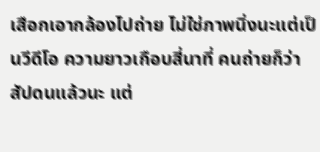เสือกเอากล้องไปถ่าย ไม่ใช่ภาพนิ่งนะแต่เป็นวีดีโอ ความยาวเกือบสี่นาที่ คนถ่ายก็ว่าสัปดนแล้วนะ แต่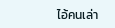ไอ้คนเล่า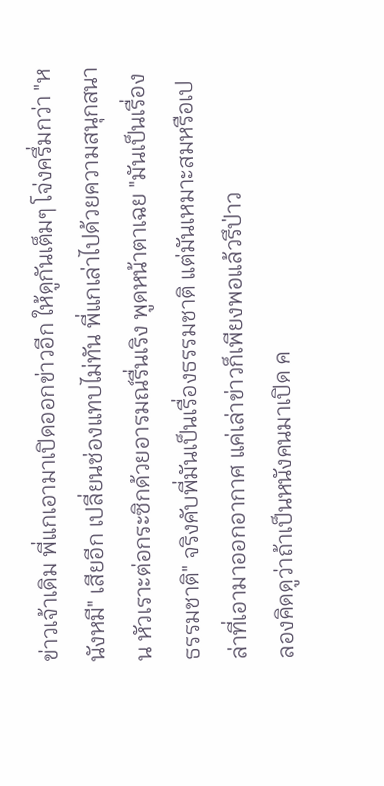ข่าวเจ้าเดิม พี่แกเอามาเปิดออกข่าวอีก ให้ดูกันเต็มๆ โจ่งครึ่มกว่า "หนังหมี" เสียอีก เปลี่ยนช่องแทบไม่ทัน พี่แกเล่าไปด้วยความสนุกสนาน หัวเราะต่อกระซิกด้วยอารมณ์รื่นเริง พูดหน้าตาเฉย "มันเป็นเรื่องธรรมชาติ" จริงคับพี่มันเป็นเรื่องธรรมชาติ แต่มันเหมาะสมหรือเปล่าที่เอามาออกอากาศ แค่เล่าข่าวก็เพียงพอแล้วรึป่าว
ลองคิดดูว่าถ้าเป็นหนังคนมาเปิด ค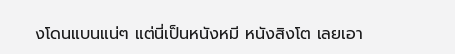งโดนแบนแน่ๆ แต่นี่เป็นหนังหมี หนังสิงโต เลยเอา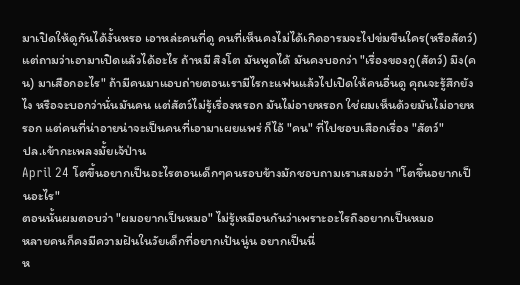มาเปิดให้ดูกันได้งั้นหรอ เอาหล่ะคนที่ดู คนที่เห็นคงไม่ได้เกิดอารมจะไปข่มขืนใคร(หรือสัตว์) แต่ถามว่าเอามาเปิดแล้วได้อะไร ถ้าหมี สิงโต มันพูดได้ มันคงบอกว่า "เรื่องของกู(สัตว์) มึง(คน) มาเสือกอะไร" ถ้ามีคนมาแอบถ่ายตอนเรามีไรกะแฟนแล้วไปเปิดให้คนอื่นดู คุณจะรู้สึกยังไง หรือจะบอกว่านั่นมันคน แต่สัตว์ไม่รู้เรื่องหรอก มันไม่อายหรอก ใช่ผมเห็นด้วยมันไม่อายหรอก แต่คนที่น่าอายน่าจะเป็นคนที่เอามาเผยแพร่ ก็ไอ้ "คน" ที่ไปชอบเสือกเรื่อง "สัตว์"
ปล.เข้ากะเพลงมั้ยเจ้ป่าน
April 24 โตขึ้นอยากเป็นอะไรตอนเด็กๆคนรอบข้างมักชอบถามเราเสมอว่า "โตขึ้นอยากเป็นอะไร"
ตอนนั้นผมตอบว่า "ผมอยากเป็นหมอ" ไม่รู้เหมือนกันว่าเพราะอะไรถึงอยากเป็นหมอ
หลายคนก็คงมีความฝันในวัยเด็กที่อยากเป้นนู่น อยากเป็นนี่
ห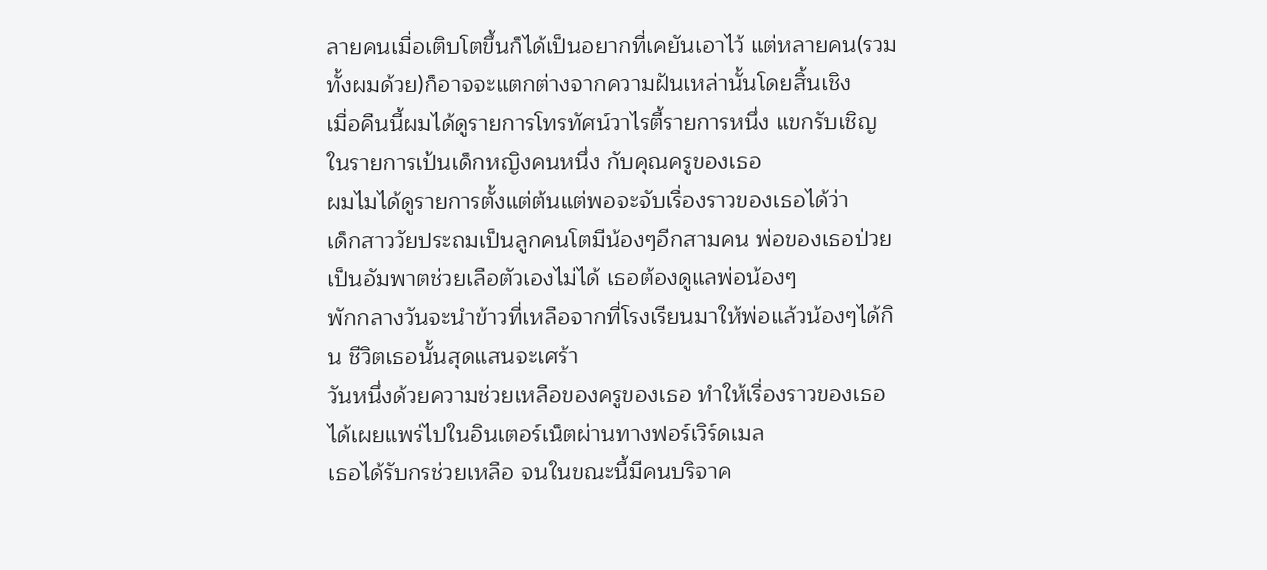ลายคนเมื่อเติบโตขึ้นก็ได้เป็นอยากที่เคยันเอาไว้ แต่หลายคน(รวมทั้งผมด้วย)ก็อาจจะแตกต่างจากความฝันเหล่านั้นโดยสิ้นเชิง
เมื่อคืนนี้ผมได้ดูรายการโทรทัศน์วาไรตี้รายการหนึ่ง แขกรับเชิญในรายการเป้นเด็กหญิงคนหนึ่ง กับคุณครูของเธอ
ผมไมได้ดูรายการตั้งแต่ต้นแต่พอจะจับเรื่องราวของเธอได้ว่า
เด็กสาววัยประถมเป็นลูกคนโตมีน้องๆอีกสามคน พ่อของเธอป่วยเป็นอัมพาตช่วยเลือตัวเองไม่ได้ เธอต้องดูแลพ่อน้องๆ
พักกลางวันจะนำข้าวที่เหลือจากที่โรงเรียนมาให้พ่อแล้วน้องๆได้กิน ชีวิตเธอนั้นสุดแสนจะเศร้า
วันหนึ่งด้วยความช่วยเหลือของครูของเธอ ทำให้เรื่องราวของเธอได้เผยแพร่ไปในอินเตอร์เน็ตผ่านทางฟอร์เวิร์ดเมล
เธอได้รับกรช่วยเหลือ จนในขณะนี้มีคนบริจาค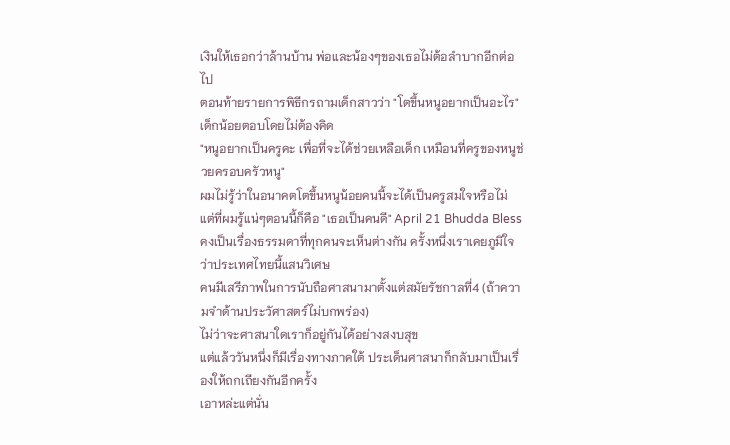เงินให้เธอกว่าล้านบ้าน พ่อและน้องๆของเธอไม่ต้อลำบากอีกต่อไป
ตอนท้ายรายการพิธีกรถามเด็กสาวว่า "โตขึ้นหนูอยากเป็นอะไร" เด็กน้อยตอบโดยไม่ต้องคิด
"หนูอยากเป็นครูคะ เพื่อที่จะได้ช่วยเหลือเด็ก เหมือนที่ครูของหนูช่วยครอบครัวหนู"
ผมไม่รู้ว่าในอนาคตโตขึ้นหนูน้อยคนนี้จะได้เป็นครูสมใจหรือไม่
แต่ที่ผมรู้แน่ๆตอนนี้ก็คือ "เธอเป็นคนดี" April 21 Bhudda Blessคงเป็นเรื่องธรรมดาที่ทุกคนจะเห็นต่างกัน ครั้งหนึ่งเราเคยภูมิใจว่าประเทศไทยนี้แสนวิเศษ
คนมีเสรีภาพในการนับถือศาสนามาตั้งแต่สมัยรัชกาลที่4 (ถ้าความจำด้านประวัศาสตร์ไม่บกพร่อง)
ไม่ว่าจะศาสนาใดเราก็อยู่กันได้อย่างสงบสุข
แต่แล้ววันหนึ่งก็มีเรื่องทางภาคใต้ ประเด็นศาสนาก็กลับมาเป็นเรื่องให้ถกเถียงกันอีกครั้ง
เอาหล่ะแต่นั่น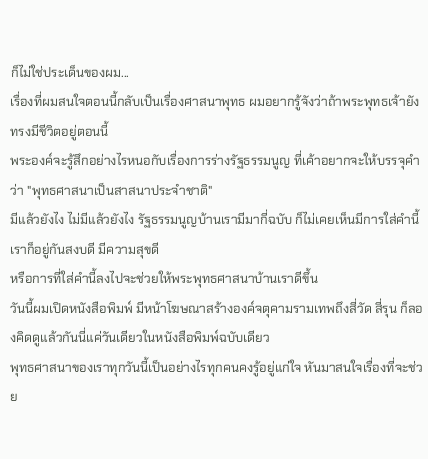ก็ไม่ใช่ประเด็นของผม...
เรื่องที่ผมสนใจตอนนี้กลับเป็นเรื่องศาสนาพุทธ ผมอยากรู้จังว่าถ้าพระพุทธเจ้ายังทรงมีชีวิตอยู่ตอนนี้
พระองค์จะรู้สึกอย่างไรหนอกับเรื่องการร่างรัฐธรรมนูญ ที่เค้าอยากจะให้บรรจุคำว่า "พุทธศาสนาเป็นสาสนาประจำชาติ"
มีแล้วยังไง ไม่มีแล้วยังไง รัฐธรรมนูญบ้านเรามีมากี่ฉบับ ก็ไม่เคยเห็นมีการใส่คำนี้ เราก็อยู่กันสงบดี มีความสุขดี
หรือการที่ใส่คำนี้ลงไปจะช่วยให้พระพุทธศาสนาบ้านเราดีขึ้น
วันนี้ผมเปิดหนังสือพิมพ์ มีหน้าโฆษณาสร้างองค์จตุคามรามเทพถึงสี่วัด สี่รุน ก็ลองคิดดูแล้วกันนี่แค่วันเดียวในหนังสือพิมพ์ฉบับเดียว
พุทธศาสนาของเราทุกวันนี้เป็นอย่างไรทุกคนคงรู้อยู่แก่ใจ หันมาสนใจเรื่องที่จะช่วย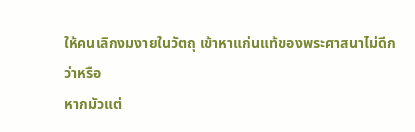ให้คนเลิกงมงายในวัตถุ เข้าหาแก่นแท้ของพระศาสนาไม่ดีกว่าหรือ
หากมัวแต่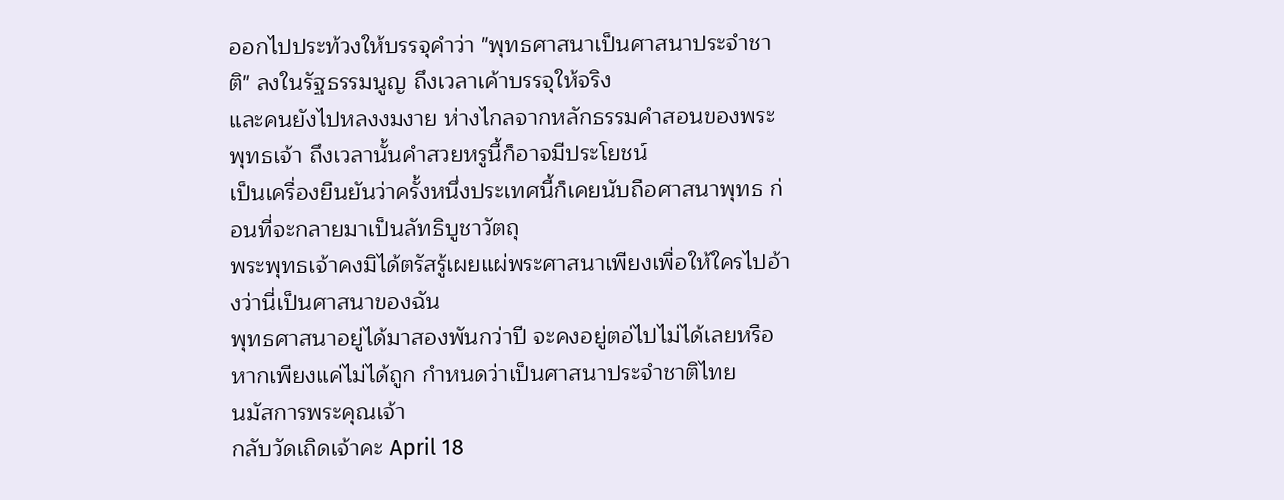ออกไปประท้วงให้บรรจุคำว่า "พุทธศาสนาเป็นศาสนาประจำชาติ" ลงในรัฐธรรมนูญ ถึงเวลาเค้าบรรจุให้จริง
และคนยังไปหลงงมงาย ห่างไกลจากหลักธรรมคำสอนของพระพุทธเจ้า ถึงเวลานั้นคำสวยหรูนี้ก็อาจมีประโยชน์
เป็นเครื่องยืนยันว่าครั้งหนึ่งประเทศนี้ก็เคยนับถือศาสนาพุทธ ก่อนที่จะกลายมาเป็นลัทธิบูชาวัตถุ
พระพุทธเจ้าคงมิได้ตรัสรู้เผยแผ่พระศาสนาเพียงเพื่อให้ใครไปอ้างว่านี่เป็นศาสนาของฉัน
พุทธศาสนาอยู่ได้มาสองพันกว่าปี จะคงอยู่ตอ่ไปไม่ได้เลยหรือหากเพียงแค่ไม่ได้ถูก กำหนดว่าเป็นศาสนาประจำชาติไทย
นมัสการพระคุณเจ้า
กลับวัดเถิดเจ้าคะ April 18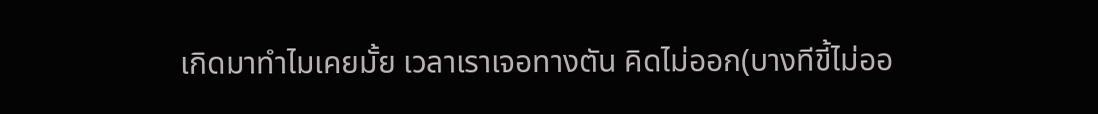เกิดมาทำไมเคยมั้ย เวลาเราเจอทางตัน คิดไม่ออก(บางทีขี้ไม่ออ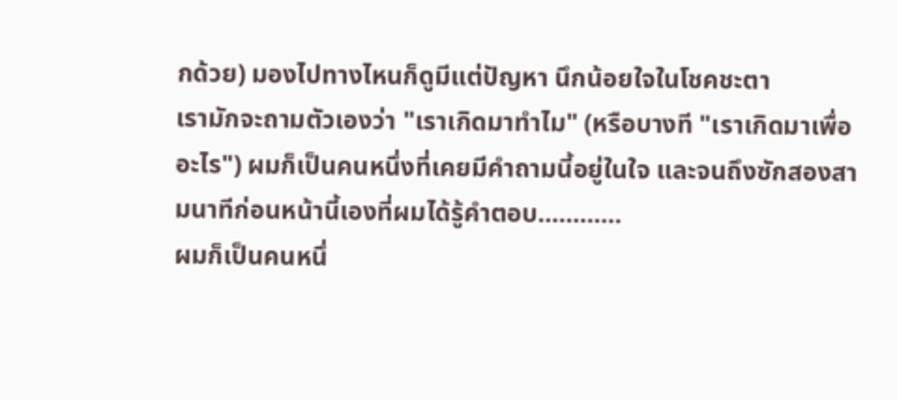กด้วย) มองไปทางไหนก็ดูมีแต่ปัญหา นึกน้อยใจในโชคชะตา
เรามักจะถามตัวเองว่า "เราเกิดมาทำไม" (หรือบางที "เราเกิดมาเพื่ออะไร") ผมก็เป็นคนหนึ่งที่เคยมีคำถามนี้อยู่ในใจ และจนถึงซักสองสามนาทีก่อนหน้านี้เองที่ผมได้รู้คำตอบ............
ผมก็เป็นคนหนึ่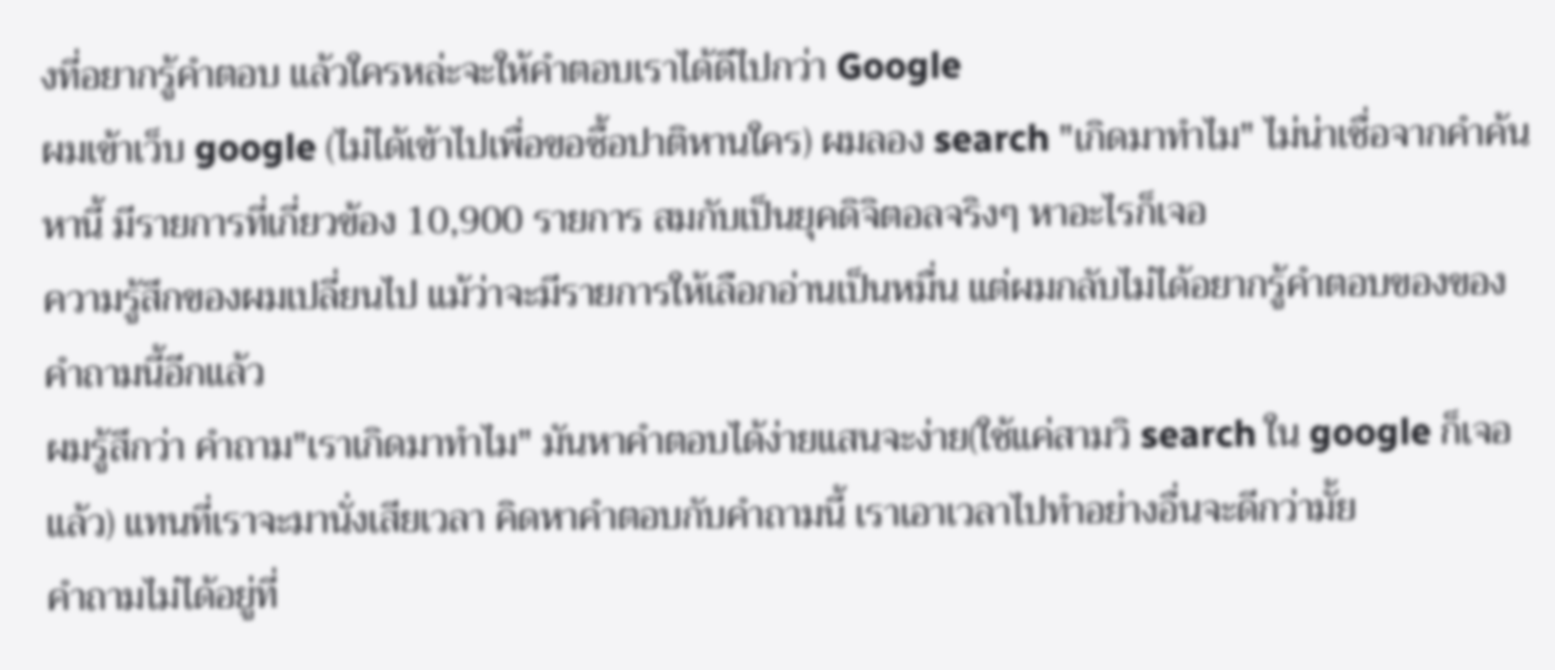งที่อยากรู้คำตอบ แล้วใครหล่ะจะให้คำตอบเราได้ดีไปกว่า Google
ผมเข้าเว็บ google (ไม่ได้เข้าไปเพื่อขอซื้อปาติหานใคร) ผมลอง search "เกิดมาทำไม" ไม่น่าเชื่อจากคำค้นหานี้ มีรายการที่เกี่ยวข้อง 10,900 รายการ สมกับเป็นยุคดิจิตอลจริงๆ หาอะไรก็เจอ
ความรู้สึกของผมเปลี่ยนไป แม้ว่าจะมีรายการให้เลือกอ่านเป็นหมื่น แต่ผมกลับไม่ได้อยากรู้คำตอบของของคำถามนี้อีกแล้ว
ผมรู้สึกว่า คำถาม"เราเกิดมาทำไม" มันหาคำตอบได้ง่ายแสนจะง่าย(ใช้แค่สามวิ search ใน google ก็เจอแล้ว) แทนที่เราจะมานั่งเสียเวลา คิดหาคำตอบกับคำถามนี้ เราเอาเวลาไปทำอย่างอื่นจะดีกว่ามั้ย
คำถามไม่ได้อยู่ที่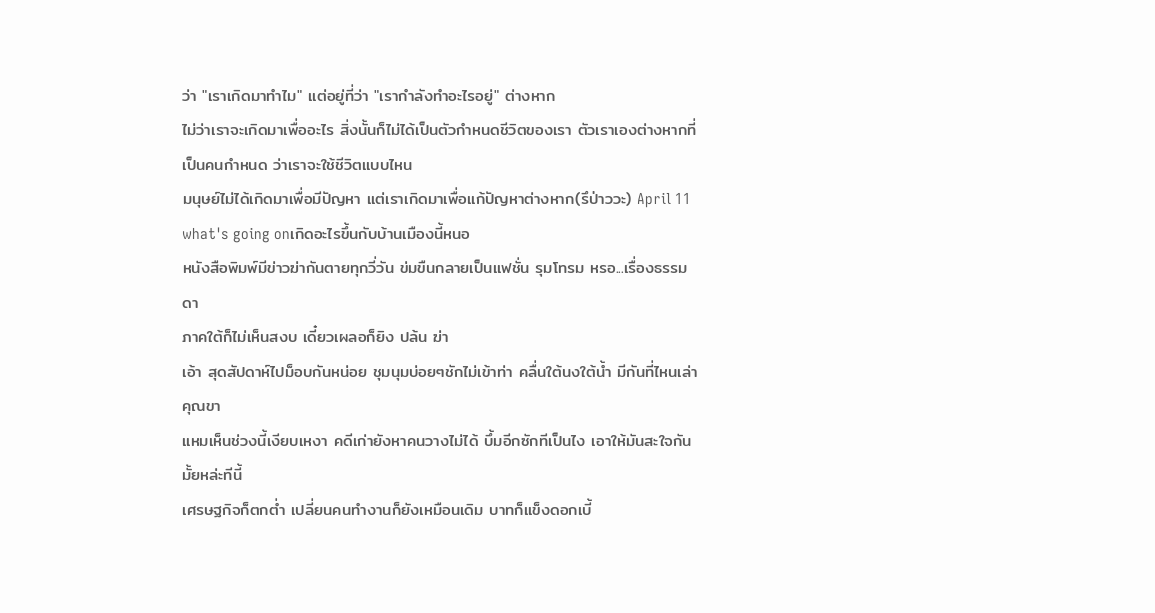ว่า "เราเกิดมาทำไม" แต่อยู่ที่ว่า "เรากำลังทำอะไรอยู่" ต่างหาก
ไม่ว่าเราจะเกิดมาเพื่ออะไร สิ่งนั้นก็ไม่ได้เป็นตัวกำหนดชีวิตของเรา ตัวเราเองต่างหากที่เป็นคนกำหนด ว่าเราจะใช้ชีวิตแบบไหน
มนุษย์ไม่ได้เกิดมาเพื่อมีปัญหา แต่เราเกิดมาเพื่อแก้ปัญหาต่างหาก(รึป่าววะ) April 11 what's going onเกิดอะไรขึ้นกับบ้านเมืองนี้หนอ
หนังสือพิมพ์มีข่าวฆ่ากันตายทุกวี่วัน ข่มขืนกลายเป็นแฟชั่น รุมโทรม หรอ...เรื่องธรรมดา
ภาคใต้ก็ไม่เห็นสงบ เดี๋ยวเผลอก็ยิง ปล้น ฆ่า
เอ้า สุดสัปดาห์ไปม็อบกันหน่อย ชุมนุมบ่อยๆชักไม่เข้าท่า คลื่นใต้นงใต้น้ำ มีกันที่ไหนเล่าคุณขา
แหมเห็นช่วงนี้เงียบเหงา คดีเก่ายังหาคนวางไม่ได้ บึ้มอีกซักทีเป็นไง เอาให้มันสะใจกันมั้ยหล่ะทีนี้
เศรษฐกิจก็ตกต่ำ เปลี่ยนคนทำงานก็ยังเหมือนเดิม บาทก็แข็งดอกเบี้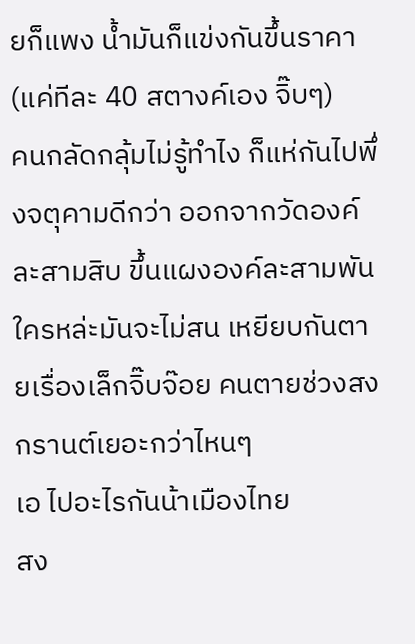ยก็แพง น้ำมันก็แข่งกันขึ้นราคา(แค่ทีละ 40 สตางค์เอง จิ๊บๆ)
คนกลัดกลุ้มไม่รู้ทำไง ก็แห่กันไปพึ่งจตุคามดีกว่า ออกจากวัดองค์ละสามสิบ ขึ้นแผงองค์ละสามพัน
ใครหล่ะมันจะไม่สน เหยียบกันตายเรื่องเล็กจิ๊บจ๊อย คนตายช่วงสงกรานต์เยอะกว่าไหนๆ
เอ ไปอะไรกันน้าเมืองไทย
สง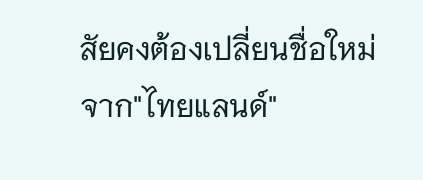สัยคงต้องเปลี่ยนชื่อใหม่
จาก"ไทยแลนด์"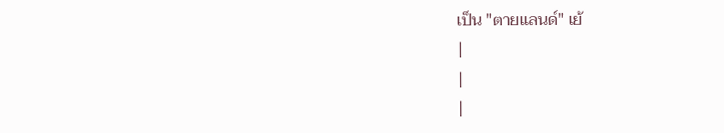เป็น "ตายแลนด์" เย้
|
|
|